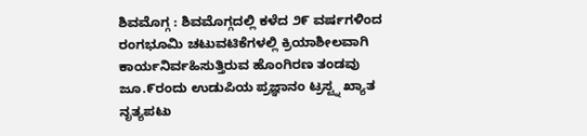ಶಿವಮೊಗ್ಗ : ಶಿವಮೊಗ್ಗದಲ್ಲಿ ಕಳೆದ ೨೯ ವರ್ಷಗಳಿಂದ ರಂಗಭೂಮಿ ಚಟುವಟಿಕೆಗಳಲ್ಲಿ ಕ್ರಿಯಾಶೀಲವಾಗಿ ಕಾರ್ಯನಿರ್ವಹಿಸುತ್ತಿರುವ ಹೊಂಗಿರಣ ತಂಡವು ಜೂ.೯ರಂದು ಉಡುಪಿಯ ಪ್ರಜ್ಞಾನಂ ಟ್ರಸ್ಟ್ನ ಖ್ಯಾತ ನೃತ್ಯಪಟು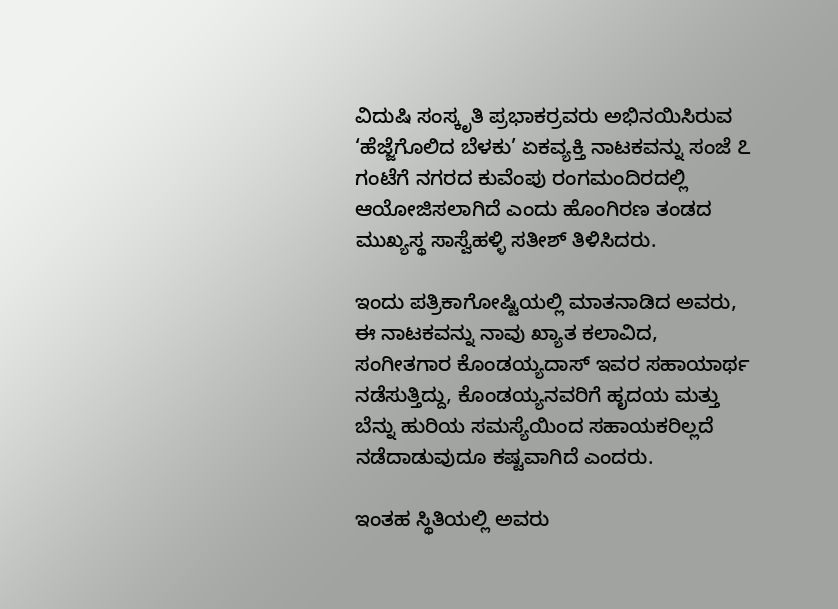ವಿದುಷಿ ಸಂಸ್ಕೃತಿ ಪ್ರಭಾಕರ್ರವರು ಅಭಿನಯಿಸಿರುವ ‘ಹೆಜ್ಜೆಗೊಲಿದ ಬೆಳಕು’ ಏಕವ್ಯಕ್ತಿ ನಾಟಕವನ್ನು ಸಂಜೆ ೭ ಗಂಟೆಗೆ ನಗರದ ಕುವೆಂಪು ರಂಗಮಂದಿರದಲ್ಲಿ ಆಯೋಜಿಸಲಾಗಿದೆ ಎಂದು ಹೊಂಗಿರಣ ತಂಡದ ಮುಖ್ಯಸ್ಥ ಸಾಸ್ವೆಹಳ್ಳಿ ಸತೀಶ್ ತಿಳಿಸಿದರು.

ಇಂದು ಪತ್ರಿಕಾಗೋಷ್ಟಿಯಲ್ಲಿ ಮಾತನಾಡಿದ ಅವರು, ಈ ನಾಟಕವನ್ನು ನಾವು ಖ್ಯಾತ ಕಲಾವಿದ, ಸಂಗೀತಗಾರ ಕೊಂಡಯ್ಯದಾಸ್ ಇವರ ಸಹಾಯಾರ್ಥ ನಡೆಸುತ್ತಿದ್ದು, ಕೊಂಡಯ್ಯನವರಿಗೆ ಹೃದಯ ಮತ್ತು ಬೆನ್ನು ಹುರಿಯ ಸಮಸ್ಯೆಯಿಂದ ಸಹಾಯಕರಿಲ್ಲದೆ ನಡೆದಾಡುವುದೂ ಕಷ್ಟವಾಗಿದೆ ಎಂದರು.

ಇಂತಹ ಸ್ಥಿತಿಯಲ್ಲಿ ಅವರು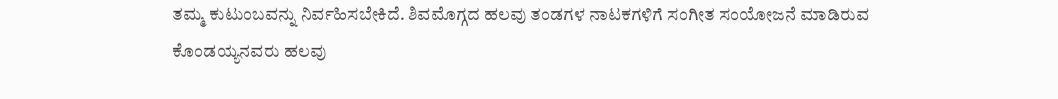ತಮ್ಮ ಕುಟುಂಬವನ್ನು ನಿರ್ವಹಿಸಬೇಕಿದೆ. ಶಿವಮೊಗ್ಗದ ಹಲವು ತಂಡಗಳ ನಾಟಕಗಳಿಗೆ ಸಂಗೀತ ಸಂಯೋಜನೆ ಮಾಡಿರುವ ಕೊಂಡಯ್ಯನವರು ಹಲವು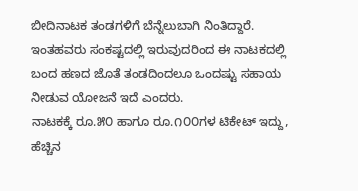ಬೀದಿನಾಟಕ ತಂಡಗಳಿಗೆ ಬೆನ್ನೆಲುಬಾಗಿ ನಿಂತಿದ್ದಾರೆ. ಇಂತಹವರು ಸಂಕಷ್ಟದಲ್ಲಿ ಇರುವುದರಿಂದ ಈ ನಾಟಕದಲ್ಲಿ ಬಂದ ಹಣದ ಜೊತೆ ತಂಡದಿಂದಲೂ ಒಂದಷ್ಟು ಸಹಾಯ ನೀಡುವ ಯೋಜನೆ ಇದೆ ಎಂದರು.
ನಾಟಕಕ್ಕೆ ರೂ.೫೦ ಹಾಗೂ ರೂ.೧೦೦ಗಳ ಟಿಕೇಟ್ ಇದ್ದು, ಹೆಚ್ಚಿನ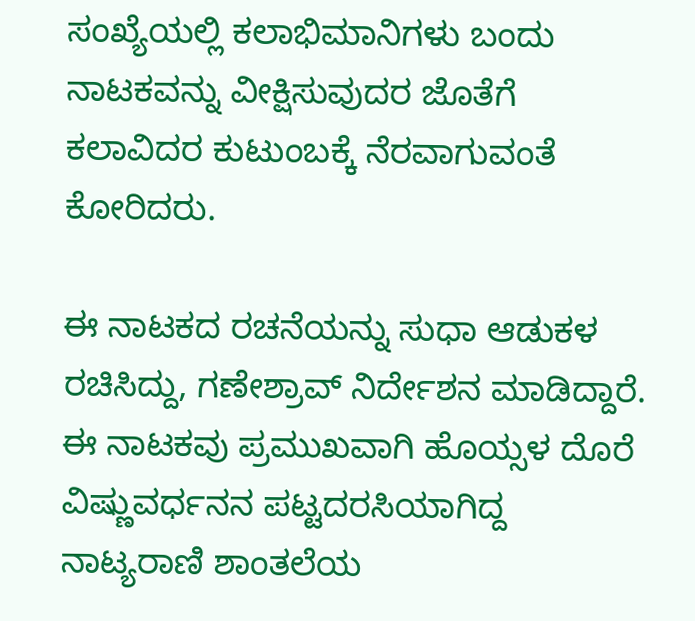ಸಂಖ್ಯೆಯಲ್ಲಿ ಕಲಾಭಿಮಾನಿಗಳು ಬಂದು ನಾಟಕವನ್ನು ವೀಕ್ಷಿಸುವುದರ ಜೊತೆಗೆ ಕಲಾವಿದರ ಕುಟುಂಬಕ್ಕೆ ನೆರವಾಗುವಂತೆ ಕೋರಿದರು.

ಈ ನಾಟಕದ ರಚನೆಯನ್ನು ಸುಧಾ ಆಡುಕಳ ರಚಿಸಿದ್ದು, ಗಣೇಶ್ರಾವ್ ನಿರ್ದೇಶನ ಮಾಡಿದ್ದಾರೆ. ಈ ನಾಟಕವು ಪ್ರಮುಖವಾಗಿ ಹೊಯ್ಸಳ ದೊರೆ ವಿಷ್ಣುವರ್ಧನನ ಪಟ್ಟದರಸಿಯಾಗಿದ್ದ ನಾಟ್ಯರಾಣಿ ಶಾಂತಲೆಯ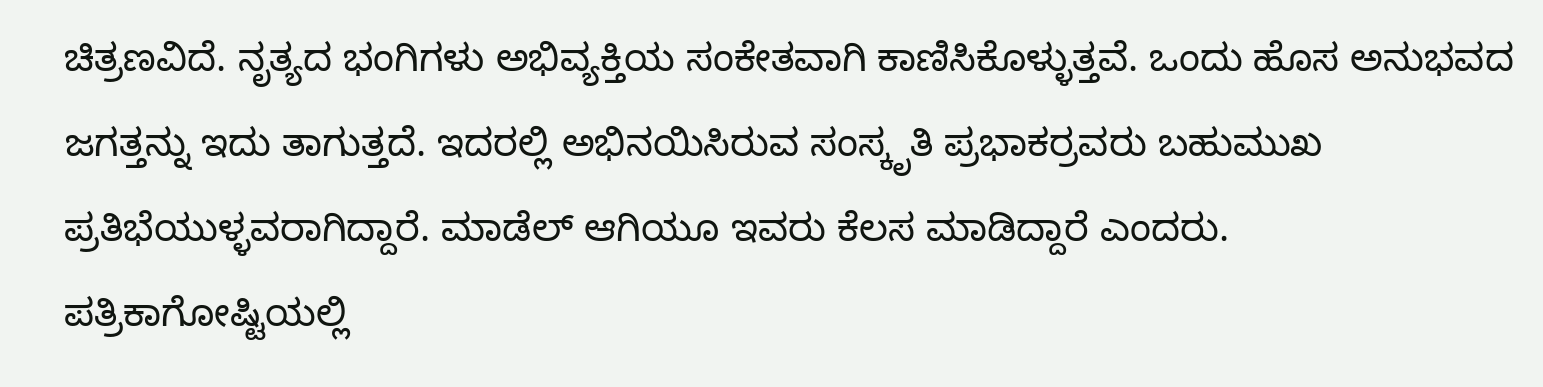ಚಿತ್ರಣವಿದೆ. ನೃತ್ಯದ ಭಂಗಿಗಳು ಅಭಿವ್ಯಕ್ತಿಯ ಸಂಕೇತವಾಗಿ ಕಾಣಿಸಿಕೊಳ್ಳುತ್ತವೆ. ಒಂದು ಹೊಸ ಅನುಭವದ ಜಗತ್ತನ್ನು ಇದು ತಾಗುತ್ತದೆ. ಇದರಲ್ಲಿ ಅಭಿನಯಿಸಿರುವ ಸಂಸ್ಕೃತಿ ಪ್ರಭಾಕರ್ರವರು ಬಹುಮುಖ ಪ್ರತಿಭೆಯುಳ್ಳವರಾಗಿದ್ದಾರೆ. ಮಾಡೆಲ್ ಆಗಿಯೂ ಇವರು ಕೆಲಸ ಮಾಡಿದ್ದಾರೆ ಎಂದರು.
ಪತ್ರಿಕಾಗೋಷ್ಟಿಯಲ್ಲಿ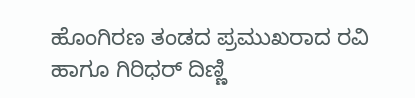ಹೊಂಗಿರಣ ತಂಡದ ಪ್ರಮುಖರಾದ ರವಿ ಹಾಗೂ ಗಿರಿಧರ್ ದಿಣ್ಣಿ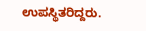ಉಪಸ್ಥಿತರಿದ್ದರು.